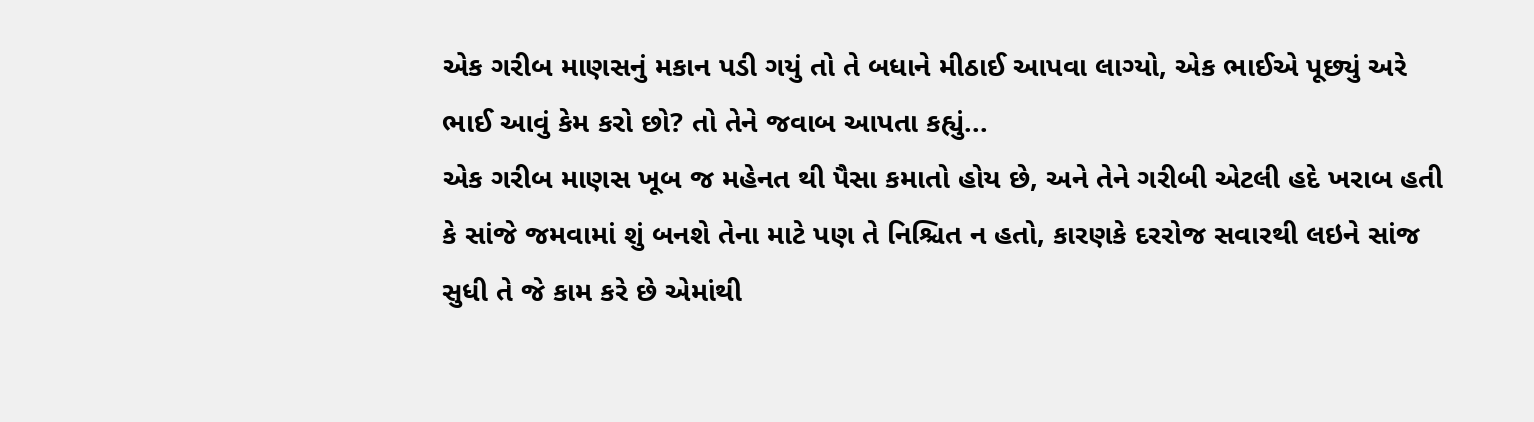એક ગરીબ માણસનું મકાન પડી ગયું તો તે બધાને મીઠાઈ આપવા લાગ્યો, એક ભાઈએ પૂછ્યું અરે ભાઈ આવું કેમ કરો છો? તો તેને જવાબ આપતા કહ્યું...
એક ગરીબ માણસ ખૂબ જ મહેનત થી પૈસા કમાતો હોય છે, અને તેને ગરીબી એટલી હદે ખરાબ હતી કે સાંજે જમવામાં શું બનશે તેના માટે પણ તે નિશ્ચિત ન હતો, કારણકે દરરોજ સવારથી લઇને સાંજ સુધી તે જે કામ કરે છે એમાંથી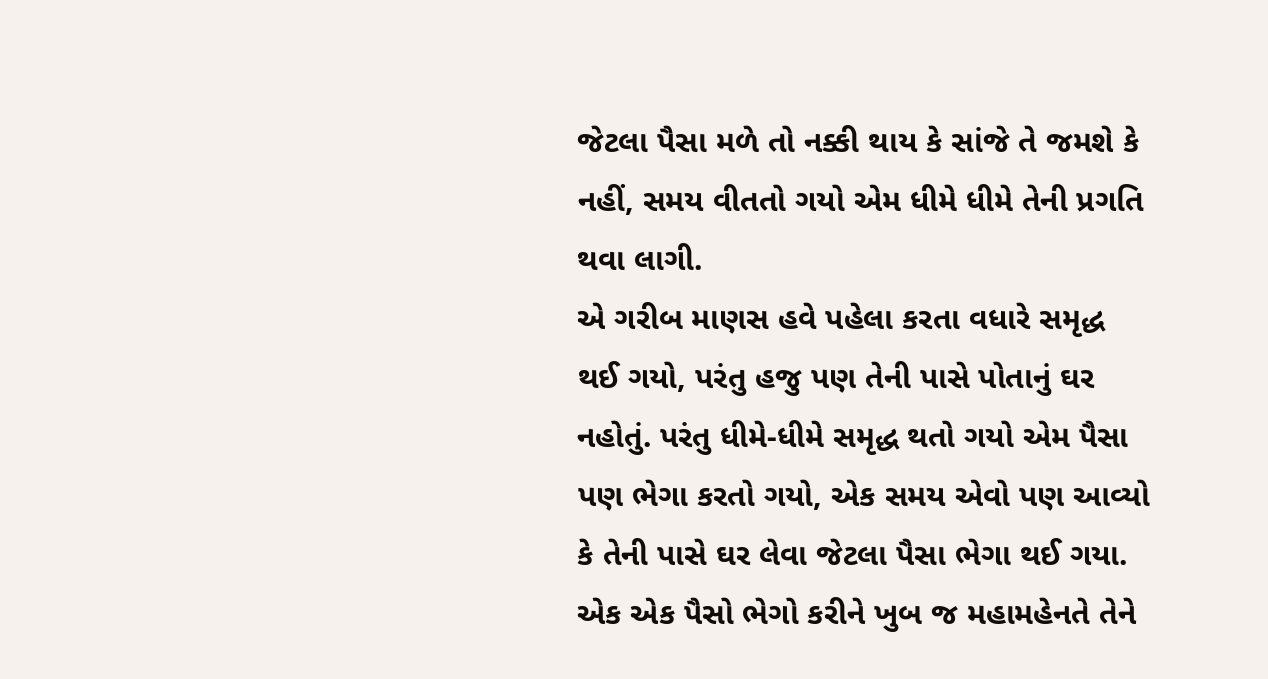જેટલા પૈસા મળે તો નક્કી થાય કે સાંજે તે જમશે કે નહીં, સમય વીતતો ગયો એમ ધીમે ધીમે તેની પ્રગતિ થવા લાગી.
એ ગરીબ માણસ હવે પહેલા કરતા વધારે સમૃદ્ધ થઈ ગયો, પરંતુ હજુ પણ તેની પાસે પોતાનું ઘર નહોતું. પરંતુ ધીમે-ધીમે સમૃદ્ધ થતો ગયો એમ પૈસા પણ ભેગા કરતો ગયો, એક સમય એવો પણ આવ્યો કે તેની પાસે ઘર લેવા જેટલા પૈસા ભેગા થઈ ગયા. એક એક પૈસો ભેગો કરીને ખુબ જ મહામહેનતે તેને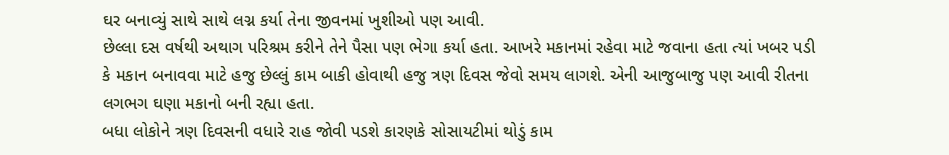ઘર બનાવ્યું સાથે સાથે લગ્ન કર્યા તેના જીવનમાં ખુશીઓ પણ આવી.
છેલ્લા દસ વર્ષથી અથાગ પરિશ્રમ કરીને તેને પૈસા પણ ભેગા કર્યા હતા. આખરે મકાનમાં રહેવા માટે જવાના હતા ત્યાં ખબર પડી કે મકાન બનાવવા માટે હજુ છેલ્લું કામ બાકી હોવાથી હજુ ત્રણ દિવસ જેવો સમય લાગશે. એની આજુબાજુ પણ આવી રીતના લગભગ ઘણા મકાનો બની રહ્યા હતા.
બધા લોકોને ત્રણ દિવસની વધારે રાહ જોવી પડશે કારણકે સોસાયટીમાં થોડું કામ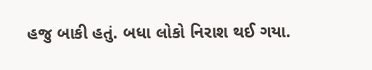હજુ બાકી હતું. બધા લોકો નિરાશ થઈ ગયા.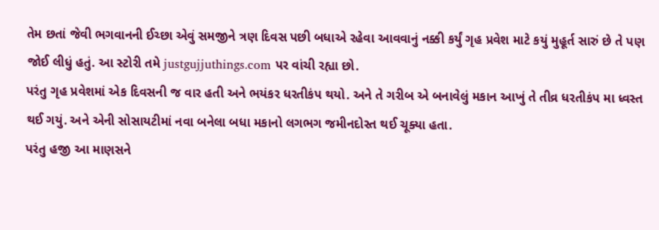તેમ છતાં જેવી ભગવાનની ઈચ્છા એવું સમજીને ત્રણ દિવસ પછી બધાએ રહેવા આવવાનું નક્કી કર્યું ગૃહ પ્રવેશ માટે કયું મુહૂર્ત સારું છે તે પણ જોઈ લીધું હતું. આ સ્ટોરી તમે justgujjuthings.com પર વાંચી રહ્યા છો.
પરંતુ ગૃહ પ્રવેશમાં એક દિવસની જ વાર હતી અને ભયંકર ધરતીકંપ થયો. અને તે ગરીબ એ બનાવેલું મકાન આખું તે તીવ્ર ધરતીકંપ મા ધ્વસ્ત થઈ ગયું. અને એની સોસાયટીમાં નવા બનેલા બધા મકાનો લગભગ જમીનદોસ્ત થઈ ચૂક્યા હતા.
પરંતુ હજી આ માણસને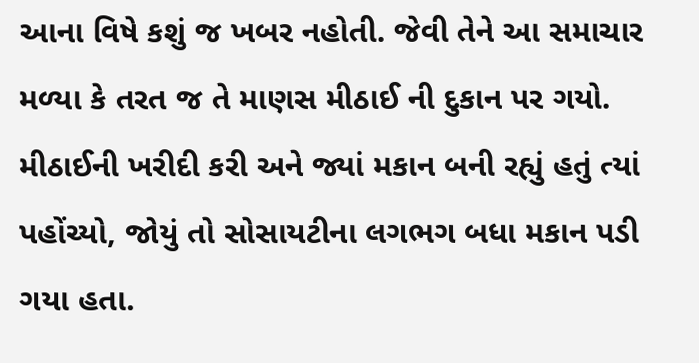આના વિષે કશું જ ખબર નહોતી. જેવી તેને આ સમાચાર મળ્યા કે તરત જ તે માણસ મીઠાઈ ની દુકાન પર ગયો. મીઠાઈની ખરીદી કરી અને જ્યાં મકાન બની રહ્યું હતું ત્યાં પહોંચ્યો, જોયું તો સોસાયટીના લગભગ બધા મકાન પડી ગયા હતા.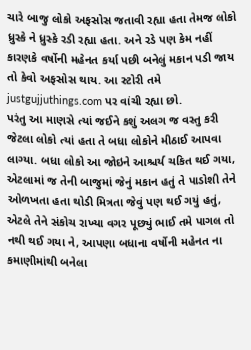ચારે બાજુ લોકો અફસોસ જતાવી રહ્યા હતા તેમજ લોકો ધ્રુસ્કે ને ધ્રુસ્કે રડી રહ્યા હતા. અને રડે પણ કેમ નહીં કારણકે વર્ષોની મહેનત કર્યા પછી બનેલું મકાન પડી જાય તો કેવો અફસોસ થાય. આ સ્ટોરી તમે justgujjuthings.com પર વાંચી રહ્યા છો.
પરંતુ આ માણસે ત્યાં જઈને કશું અલગ જ વસ્તુ કરી જેટલા લોકો ત્યાં હતા તે બધા લોકોને મીઠાઈ આપવા લાગ્યા. બધા લોકો આ જોઇને આશ્ચર્ય ચકિત થઈ ગયા, એટલામાં જ તેની બાજુમાં જેનું મકાન હતું તે પાડોશી તેને ઓળખતા હતા થોડી મિત્રતા જેવું પણ થઈ ગયું હતું, એટલે તેને સંકોચ રાખ્યા વગર પૂછ્યું ભાઈ તમે પાગલ તો નથી થઈ ગયા ને, આપણા બધાના વર્ષોની મહેનત ના કમાણીમાંથી બનેલા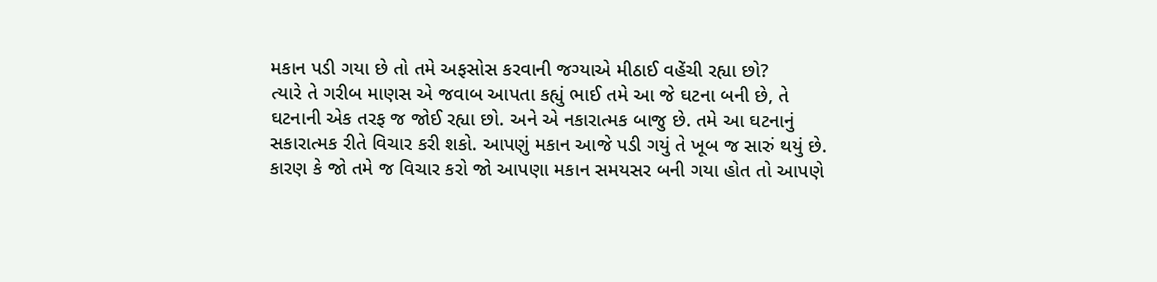મકાન પડી ગયા છે તો તમે અફસોસ કરવાની જગ્યાએ મીઠાઈ વહેંચી રહ્યા છો?
ત્યારે તે ગરીબ માણસ એ જવાબ આપતા કહ્યું ભાઈ તમે આ જે ઘટના બની છે, તે ઘટનાની એક તરફ જ જોઈ રહ્યા છો. અને એ નકારાત્મક બાજુ છે. તમે આ ઘટનાનું સકારાત્મક રીતે વિચાર કરી શકો. આપણું મકાન આજે પડી ગયું તે ખૂબ જ સારું થયું છે. કારણ કે જો તમે જ વિચાર કરો જો આપણા મકાન સમયસર બની ગયા હોત તો આપણે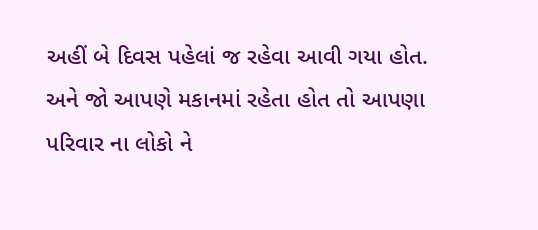અહીં બે દિવસ પહેલાં જ રહેવા આવી ગયા હોત. અને જો આપણે મકાનમાં રહેતા હોત તો આપણા પરિવાર ના લોકો ને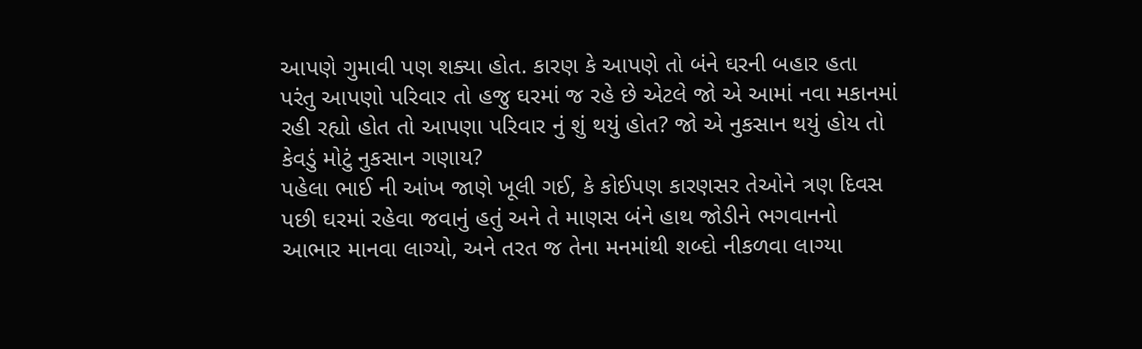આપણે ગુમાવી પણ શક્યા હોત. કારણ કે આપણે તો બંને ઘરની બહાર હતા પરંતુ આપણો પરિવાર તો હજુ ઘરમાં જ રહે છે એટલે જો એ આમાં નવા મકાનમાં રહી રહ્યો હોત તો આપણા પરિવાર નું શું થયું હોત? જો એ નુકસાન થયું હોય તો કેવડું મોટું નુકસાન ગણાય?
પહેલા ભાઈ ની આંખ જાણે ખૂલી ગઈ, કે કોઈપણ કારણસર તેઓને ત્રણ દિવસ પછી ઘરમાં રહેવા જવાનું હતું અને તે માણસ બંને હાથ જોડીને ભગવાનનો આભાર માનવા લાગ્યો, અને તરત જ તેના મનમાંથી શબ્દો નીકળવા લાગ્યા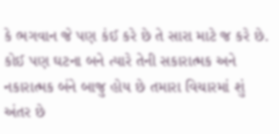કે ભગવાન જે પણ કંઈ કરે છે તે સારા માટે જ કરે છે. કોઈ પણ ઘટના બને ત્યારે તેની સકારાત્મક અને નકારાત્મક બંને બાજુ હોય છે તમારા વિચારમાં શું અંતર છે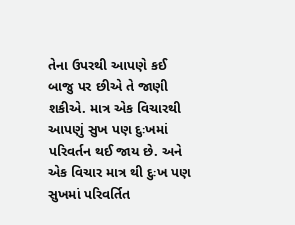તેના ઉપરથી આપણે કઈ બાજુ પર છીએ તે જાણી શકીએ. માત્ર એક વિચારથી આપણું સુખ પણ દુઃખમાં પરિવર્તન થઈ જાય છે. અને એક વિચાર માત્ર થી દુઃખ પણ સુખમાં પરિવર્તિત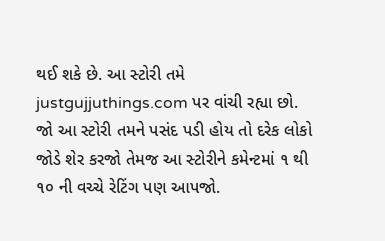થઈ શકે છે. આ સ્ટોરી તમે justgujjuthings.com પર વાંચી રહ્યા છો.
જો આ સ્ટોરી તમને પસંદ પડી હોય તો દરેક લોકો જોડે શેર કરજો તેમજ આ સ્ટોરીને કમેન્ટમાં ૧ થી ૧૦ ની વચ્ચે રેટિંગ પણ આપજો.